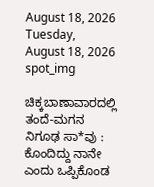August 18, 2026
Tuesday, August 18, 2026
spot_img

ಚಿಕ್ಕಬಾಣಾವಾರದಲ್ಲಿ ತಂದೆ-ಮಗನ ನಿಗೂಢ ಸಾ*ವು : ಕೊಂದಿದ್ದು ನಾನೇ ಎಂದು ಒಪ್ಪಿಕೊಂಡ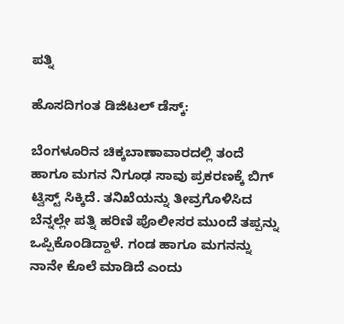ಪತ್ನಿ

ಹೊಸದಿಗಂತ ಡಿಜಿಟಲ್‌ ಡೆಸ್ಕ್‌:

ಬೆಂಗಳೂರಿನ ಚಿಕ್ಕಬಾಣಾವಾರದಲ್ಲಿ ತಂದೆ ಹಾಗೂ ಮಗನ ನಿಗೂಢ ಸಾವು ಪ್ರಕರಣಕ್ಕೆ ಬಿಗ್‌ ಟ್ವಿಸ್ಟ್‌ ಸಿಕ್ಕಿದೆ. ತನಿಖೆಯನ್ನು ತೀವ್ರಗೊಳಿಸಿದ ಬೆನ್ನಲ್ಲೇ ಪತ್ನಿ ಹರಿಣಿ ಪೊಲೀಸರ ಮುಂದೆ ತಪ್ಪನ್ನು ಒಪ್ಪಿಕೊಂಡಿದ್ದಾಳೆ. ಗಂಡ ಹಾಗೂ ಮಗನನ್ನು ನಾನೇ ಕೊಲೆ ಮಾಡಿದೆ ಎಂದು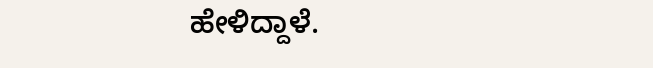ಹೇಳಿದ್ದಾಳೆ.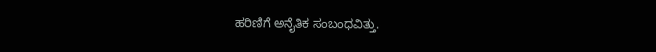ಹರಿಣಿಗೆ ಅನೈತಿಕ ಸಂಬಂಧವಿತ್ತು.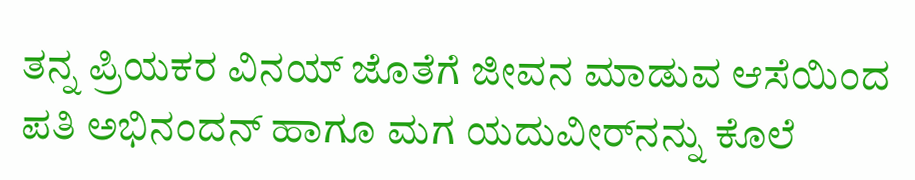ತನ್ನ ಪ್ರಿಯಕರ ವಿನಯ್‌ ಜೊತೆಗೆ ಜೀವನ ಮಾಡುವ ಆಸೆಯಿಂದ ಪತಿ ಅಭಿನಂದನ್‌ ಹಾಗೂ ಮಗ ಯದುವೀರ್‌ನನ್ನು ಕೊಲೆ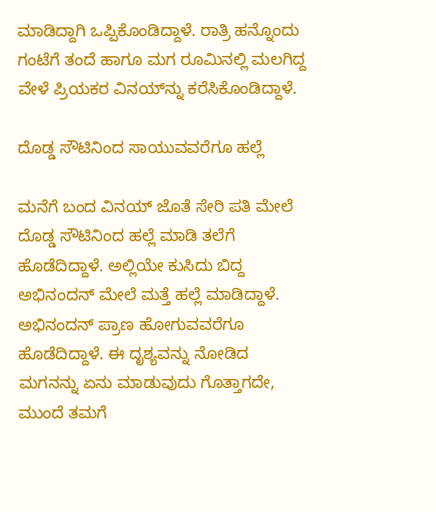ಮಾಡಿದ್ದಾಗಿ ಒಪ್ಪಿಕೊಂಡಿದ್ದಾಳೆ. ರಾತ್ರಿ ಹನ್ನೊಂದು ಗಂಟೆಗೆ ತಂದೆ ಹಾಗೂ ಮಗ ರೂಮಿನಲ್ಲಿ ಮಲಗಿದ್ದ ವೇಳೆ ಪ್ರಿಯಕರ ವಿನಯ್‌ನ್ನು ಕರೆಸಿಕೊಂಡಿದ್ದಾಳೆ.

ದೊಡ್ಡ ಸೌಟಿನಿಂದ ಸಾಯುವವರೆಗೂ ಹಲ್ಲೆ

ಮನೆಗೆ ಬಂದ ವಿನಯ್‌ ಜೊತೆ ಸೇರಿ ಪತಿ ಮೇಲೆ ದೊಡ್ಡ ಸೌಟಿನಿಂದ ಹಲ್ಲೆ ಮಾಡಿ ತಲೆಗೆ ಹೊಡೆದಿದ್ದಾಳೆ. ಅಲ್ಲಿಯೇ ಕುಸಿದು ಬಿದ್ದ ಅಭಿನಂದನ್‌ ಮೇಲೆ ಮತ್ತೆ ಹಲ್ಲೆ ಮಾಡಿದ್ದಾಳೆ. ಅಭಿನಂದನ್‌ ಪ್ರಾಣ ಹೋಗುವವರೆಗೂ ಹೊಡೆದಿದ್ದಾಳೆ. ಈ ದೃಶ್ಯವನ್ನು ನೋಡಿದ ಮಗನನ್ನು ಏನು ಮಾಡುವುದು ಗೊತ್ತಾಗದೇ, ಮುಂದೆ ತಮಗೆ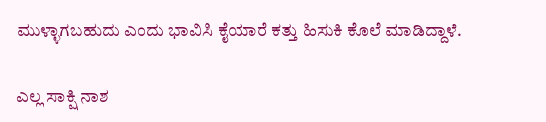ಮುಳ್ಳಾಗಬಹುದು ಎಂದು ಭಾವಿಸಿ ಕೈಯಾರೆ ಕತ್ತು ಹಿಸುಕಿ ಕೊಲೆ ಮಾಡಿದ್ದಾಳೆ.

ಎಲ್ಲ ಸಾಕ್ಷಿ ನಾಶ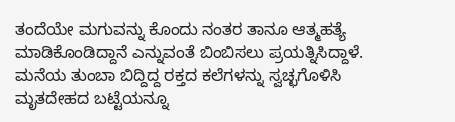ತಂದೆಯೇ ಮಗುವನ್ನು ಕೊಂದು ನಂತರ ತಾನೂ ಆತ್ಮಹತ್ಯೆ ಮಾಡಿಕೊಂಡಿದ್ದಾನೆ ಎನ್ನುವಂತೆ ಬಿಂಬಿಸಲು ಪ್ರಯತ್ನಿಸಿದ್ದಾಳೆ. ಮನೆಯ ತುಂಬಾ ಬಿದ್ದಿದ್ದ ರಕ್ತದ ಕಲೆಗಳನ್ನು ಸ್ವಚ್ಛಗೊಳಿಸಿ ಮೃತದೇಹದ ಬಟ್ಟೆಯನ್ನೂ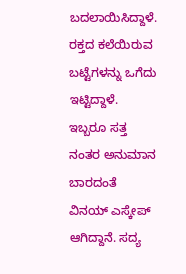ಬದಲಾಯಿಸಿದ್ದಾಳೆ. ರಕ್ತದ ಕಲೆಯಿರುವ ಬಟ್ಟೆಗಳನ್ನು ಒಗೆದು ಇಟ್ಟಿದ್ದಾಳೆ. ಇಬ್ಬರೂ ಸತ್ತ ನಂತರ ಅನುಮಾನ ಬಾರದಂತೆ ವಿನಯ್‌ ಎಸ್ಕೇಪ್‌ ಆಗಿದ್ದಾನೆ. ಸದ್ಯ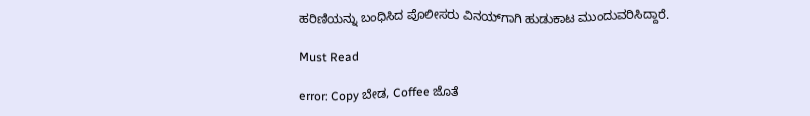ಹರಿಣಿಯನ್ನು ಬಂಧಿಸಿದ ಪೊಲೀಸರು ವಿನಯ್‌ಗಾಗಿ ಹುಡುಕಾಟ ಮುಂದುವರಿಸಿದ್ದಾರೆ.

Must Read

error: Copy ಬೇಡ, Coffee ಜೊತೆ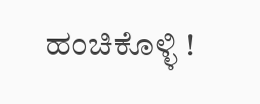ಹಂಚಿಕೊಳ್ಳಿ !